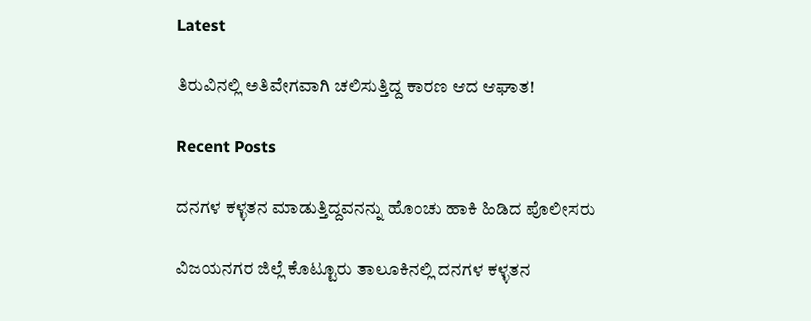Latest

ತಿರುವಿನಲ್ಲಿ ಅತಿವೇಗವಾಗಿ ಚಲಿಸುತ್ತಿದ್ದ ಕಾರಣ ಆದ ಆಘಾತ!

Recent Posts

ದನಗಳ ಕಳ್ಳತನ ಮಾಡುತ್ತಿದ್ದವನನ್ನು ಹೊಂಚು ಹಾಕಿ ಹಿಡಿದ ಪೊಲೀಸರು

ವಿಜಯನಗರ ಜಿಲ್ಲೆ ಕೊಟ್ಟೂರು ತಾಲೂಕಿನಲ್ಲಿ ದನಗಳ ಕಳ್ಳತನ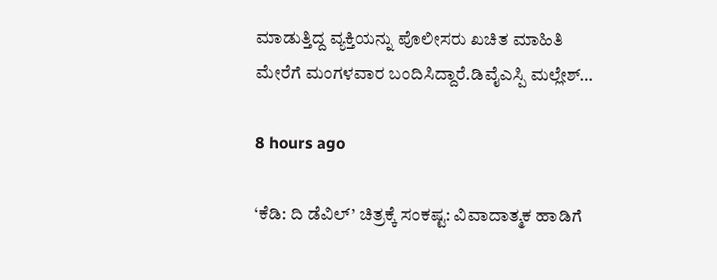ಮಾಡುತ್ತಿದ್ದ ವ್ಯಕ್ತಿಯನ್ನು ಪೊಲೀಸರು ಖಚಿತ ಮಾಹಿತಿ ಮೇರೆಗೆ ಮಂಗಳವಾರ ಬಂದಿಸಿದ್ದಾರೆ.ಡಿವೈಎಸ್ಪಿ ಮಲ್ಲೇಶ್…

8 hours ago

‘ಕೆಡಿ: ದಿ ಡೆವಿಲ್’ ಚಿತ್ರಕ್ಕೆ ಸಂಕಷ್ಟ: ವಿವಾದಾತ್ಮಕ ಹಾಡಿಗೆ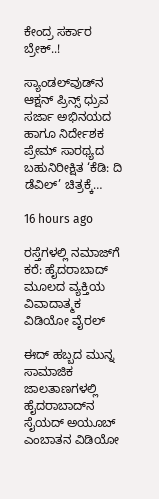ಕೇಂದ್ರ ಸರ್ಕಾರ ಬ್ರೇಕ್..!

ಸ್ಯಾಂಡಲ್‌ವುಡ್‌ನ ಆಕ್ಷನ್ ಪ್ರಿನ್ಸ್ ಧ್ರುವ ಸರ್ಜಾ ಅಭಿನಯದ ಹಾಗೂ ನಿರ್ದೇಶಕ ಪ್ರೇಮ್ ಸಾರಥ್ಯದ ಬಹುನಿರೀಕ್ಷಿತ ‘ಕೆಡಿ: ದಿ ಡೆವಿಲ್’ ಚಿತ್ರಕ್ಕೆ…

16 hours ago

ರಸ್ತೆಗಳಲ್ಲಿ ನಮಾಜ್‌ಗೆ ಕರೆ: ಹೈದರಾಬಾದ್ ಮೂಲದ ವ್ಯಕ್ತಿಯ ವಿವಾದಾತ್ಮಕ ವಿಡಿಯೋ ವೈರಲ್

ಈದ್ ಹಬ್ಬದ ಮುನ್ನ ಸಾಮಾಜಿಕ ಜಾಲತಾಣಗಳಲ್ಲಿ ಹೈದರಾಬಾದ್‌ನ ಸೈಯದ್ ಅಯೂಬ್ ಎಂಬಾತನ ವಿಡಿಯೋ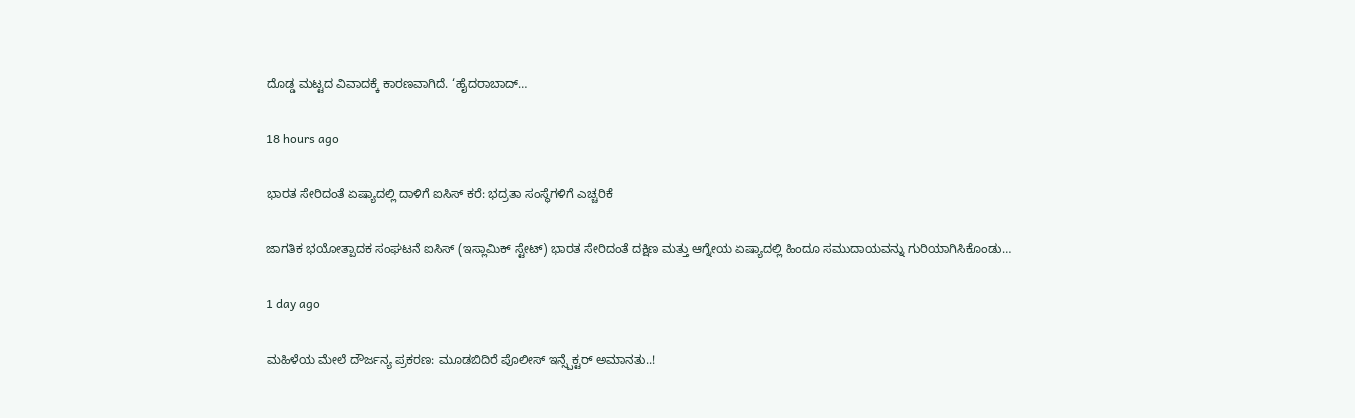ದೊಡ್ಡ ಮಟ್ಟದ ವಿವಾದಕ್ಕೆ ಕಾರಣವಾಗಿದೆ. ‘ಹೈದರಾಬಾದ್…

18 hours ago

ಭಾರತ ಸೇರಿದಂತೆ ಏಷ್ಯಾದಲ್ಲಿ ದಾಳಿಗೆ ಐಸಿಸ್ ಕರೆ: ಭದ್ರತಾ ಸಂಸ್ಥೆಗಳಿಗೆ ಎಚ್ಚರಿಕೆ

ಜಾಗತಿಕ ಭಯೋತ್ಪಾದಕ ಸಂಘಟನೆ ಐಸಿಸ್ (ಇಸ್ಲಾಮಿಕ್ ಸ್ಟೇಟ್) ಭಾರತ ಸೇರಿದಂತೆ ದಕ್ಷಿಣ ಮತ್ತು ಆಗ್ನೇಯ ಏಷ್ಯಾದಲ್ಲಿ ಹಿಂದೂ ಸಮುದಾಯವನ್ನು ಗುರಿಯಾಗಿಸಿಕೊಂಡು…

1 day ago

ಮಹಿಳೆಯ ಮೇಲೆ ದೌರ್ಜನ್ಯ ಪ್ರಕರಣ: ಮೂಡಬಿದಿರೆ ಪೊಲೀಸ್ ಇನ್ಸ್ಪೆಕ್ಟರ್ ಅಮಾನತು..!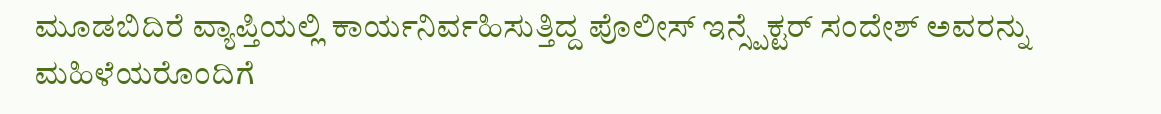ಮೂಡಬಿದಿರೆ ವ್ಯಾಪ್ತಿಯಲ್ಲಿ ಕಾರ್ಯನಿರ್ವಹಿಸುತ್ತಿದ್ದ ಪೊಲೀಸ್ ಇನ್ಸ್ಪೆಕ್ಟರ್ ಸಂದೇಶ್ ಅವರನ್ನು ಮಹಿಳೆಯರೊಂದಿಗೆ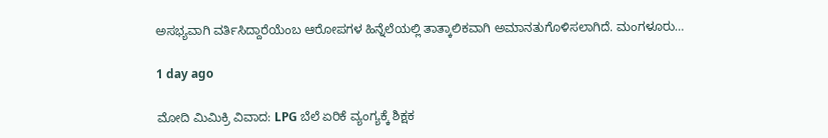ಅಸಭ್ಯವಾಗಿ ವರ್ತಿಸಿದ್ದಾರೆಯೆಂಬ ಆರೋಪಗಳ ಹಿನ್ನೆಲೆಯಲ್ಲಿ ತಾತ್ಕಾಲಿಕವಾಗಿ ಅಮಾನತುಗೊಳಿಸಲಾಗಿದೆ. ಮಂಗಳೂರು…

1 day ago

ಮೋದಿ ಮಿಮಿಕ್ರಿ ವಿವಾದ: LPG ಬೆಲೆ ಏರಿಕೆ ವ್ಯಂಗ್ಯಕ್ಕೆ ಶಿಕ್ಷಕ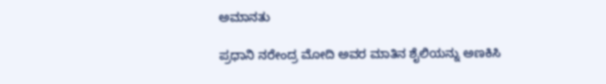ಅಮಾನತು

ಪ್ರಧಾನಿ ನರೇಂದ್ರ ಮೋದಿ ಅವರ ಮಾತಿನ ಶೈಲಿಯನ್ನು ಅಣಕಿಸಿ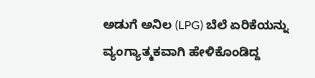ಅಡುಗೆ ಅನಿಲ (LPG) ಬೆಲೆ ಏರಿಕೆಯನ್ನು ವ್ಯಂಗ್ಯಾತ್ಮಕವಾಗಿ ಹೇಳಿಕೊಂಡಿದ್ದ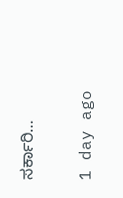ಸರ್ಕಾರಿ…

1 day ago